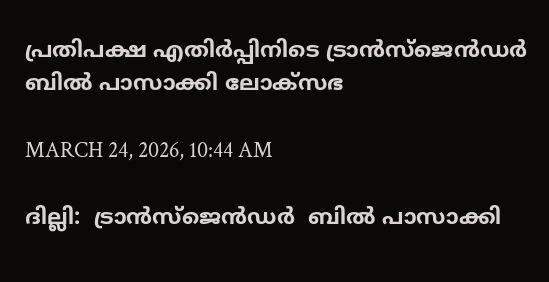പ്രതിപക്ഷ എതിർപ്പിനിടെ ട്രാൻസ്ജെൻഡർ ബിൽ‌ പാസാക്കി ലോക്സഭ

MARCH 24, 2026, 10:44 AM

ദില്ലി:  ട്രാൻസ്ജെൻഡർ  ബിൽ‌ പാസാക്കി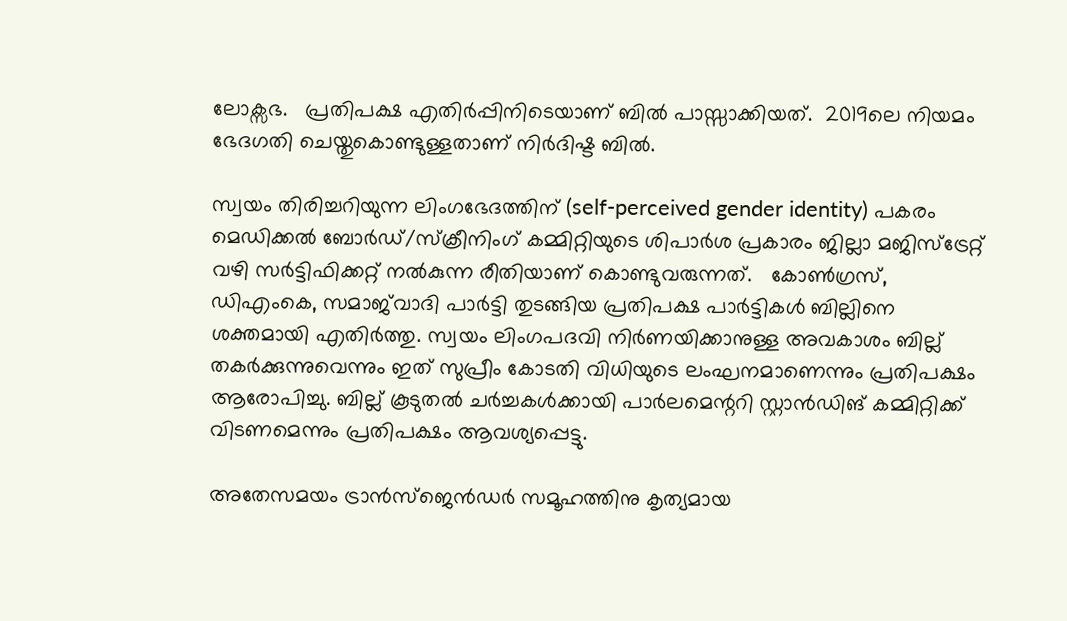ലോക്സഭ.   പ്രതിപക്ഷ എതിർപ്പിനിടെയാണ് ബിൽ പാസ്സാക്കിയത്.  2019ലെ നിയമം ഭേദഗതി ചെയ്തുകൊണ്ടുള്ളതാണ് നിർദിഷ്ട ബിൽ.

സ്വയം തിരിച്ചറിയുന്ന ലിംഗഭേദത്തിന് (self-perceived gender identity) പകരം മെഡിക്കൽ ബോർഡ്/സ്‌ക്രീനിംഗ് കമ്മിറ്റിയുടെ ശിപാർശ പ്രകാരം ജില്ലാ മജിസ്ട്രേറ്റ് വഴി സർട്ടിഫിക്കറ്റ് നൽകുന്ന രീതിയാണ് കൊണ്ടുവരുന്നത്.   കോൺഗ്രസ്, ഡിഎംകെ, സമാജ്‌വാദി പാർട്ടി തുടങ്ങിയ പ്രതിപക്ഷ പാർട്ടികൾ ബില്ലിനെ ശക്തമായി എതിർത്തു. സ്വയം ലിംഗപദവി നിർണയിക്കാനുള്ള അവകാശം ബില്ല് തകർക്കുന്നുവെന്നും ഇത് സുപ്രീം കോടതി വിധിയുടെ ലംഘനമാണെന്നും പ്രതിപക്ഷം ആരോപിച്ചു. ബില്ല് കൂടുതൽ ചർച്ചകൾക്കായി പാർലമെന്ററി സ്റ്റാൻഡിങ് കമ്മിറ്റിക്ക് വിടണമെന്നും പ്രതിപക്ഷം ആവശ്യപ്പെട്ടു.

അതേസമയം ട്രാൻസ്‌ജെൻഡർ സമൂഹത്തിനു കൃത്യമായ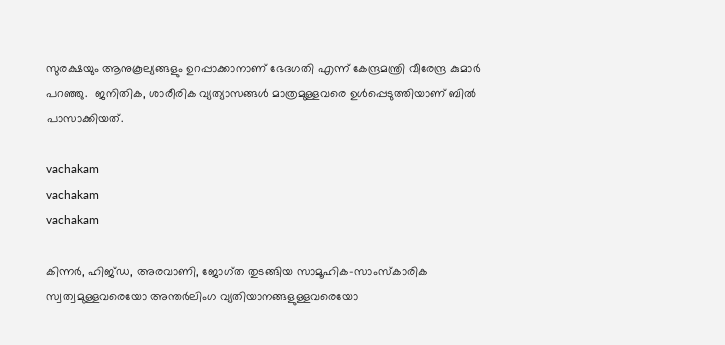സുരക്ഷയും ആനുകൂല്യങ്ങളും ഉറപ്പാക്കാനാണ് ഭേദഗതി എന്ന് കേന്ദ്രമന്ത്രി വീരേന്ദ്ര കുമാർ പറഞ്ഞു.  ജനിതിക, ശാരീരിക വ്യത്യാസങ്ങൾ‌ മാത്രമുള്ളവരെ ഉൾപ്പെടുത്തിയാണ് ബിൽ പാസാക്കിയത്.

vachakam
vachakam
vachakam

കിന്നർ, ഹിജ്ഡ, അരവാണി, ജോഗ്ത തുടങ്ങിയ സാമൂഹിക-സാംസ്‌കാരിക സ്വത്വമുള്ളവരെയോ അന്തർലിംഗ വ്യതിയാനങ്ങളുള്ളവരെയോ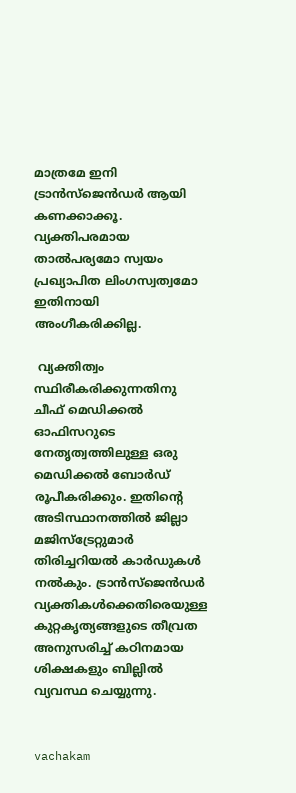മാത്രമേ ഇനി ട്രാൻസ്‌ജെൻഡർ ആയി കണക്കാക്കൂ. വ്യക്തിപരമായ താൽപര്യമോ സ്വയം പ്രഖ്യാപിത ലിംഗസ്വത്വമോ ഇതിനായി അംഗീകരിക്കില്ല.

 വ്യക്തിത്വം സ്ഥിരീകരിക്കുന്നതിനു ചീഫ് മെഡിക്കൽ ഓഫിസറുടെ നേതൃത്വത്തിലുള്ള ഒരു മെഡിക്കൽ ബോർഡ് രൂപീകരിക്കും. ഇതിന്റെ അടിസ്ഥാനത്തിൽ ജില്ലാ മജിസ്‌ട്രേറ്റുമാർ തിരിച്ചറിയൽ കാർഡുകൾ നൽകും. ട്രാൻസ്‌ജെൻഡർ വ്യക്തികൾക്കെതിരെയുള്ള കുറ്റകൃത്യങ്ങളുടെ തീവ്രത അനുസരിച്ച് കഠിനമായ ശിക്ഷകളും ബില്ലിൽ വ്യവസ്ഥ ചെയ്യുന്നു.


vachakam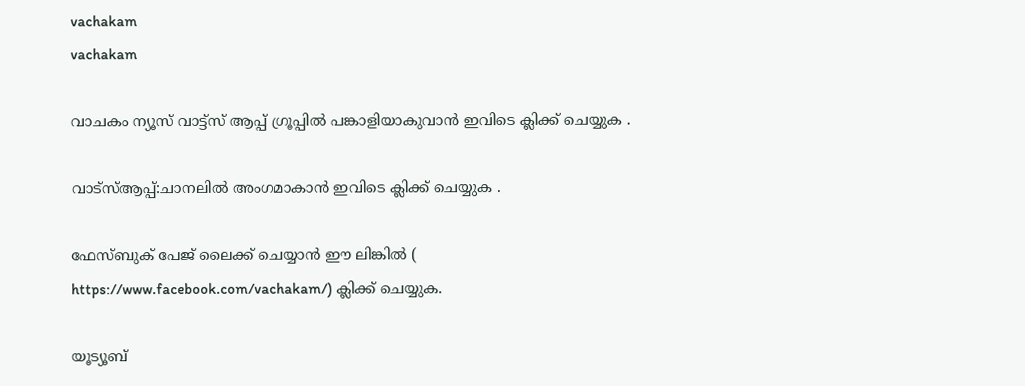vachakam
vachakam

വാചകം ന്യൂസ് വാട്ട്സ് ആപ്പ് ഗ്രൂപ്പിൽ പങ്കാളിയാകുവാൻ ഇവിടെ ക്ലിക്ക് ചെയ്യുക .

വാട്സ്ആപ്പ്:ചാനലിൽ അംഗമാകാൻ ഇവിടെ ക്ലിക്ക് ചെയ്യുക .

ഫേസ്ബുക് പേജ് ലൈക്ക് ചെയ്യാൻ ഈ ലിങ്കിൽ (
https://www.facebook.com/vachakam/) ക്ലിക്ക് ചെയ്യുക.

യൂട്യൂബ്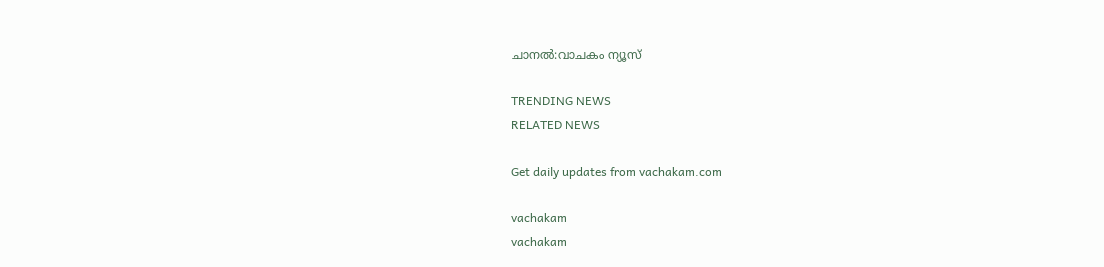ചാനൽ:വാചകം ന്യൂസ്

TRENDING NEWS
RELATED NEWS

Get daily updates from vachakam.com

vachakam
vachakam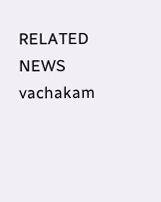RELATED NEWS
vachakam